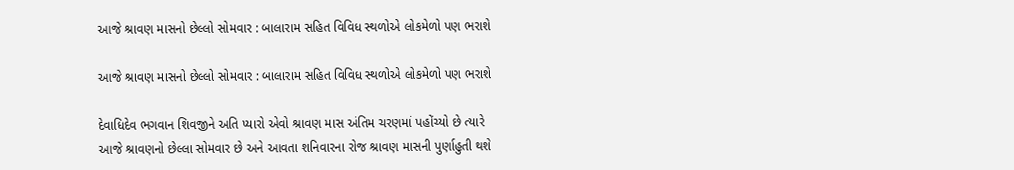આજે શ્રાવણ માસનો છેલ્લો સોમવાર : બાલારામ સહિત વિવિધ સ્થળોએ લોકમેળો પણ ભરાશે

આજે શ્રાવણ માસનો છેલ્લો સોમવાર : બાલારામ સહિત વિવિધ સ્થળોએ લોકમેળો પણ ભરાશે

દેવાધિદેવ ભગવાન શિવજીને અતિ પ્યારો એવો શ્રાવણ માસ અંતિમ ચરણમાં પહોંચ્યો છે ત્યારે આજે શ્રાવણ‌નો છેલ્લા સોમવાર છે અને આવતા શનિવારના રોજ શ્રાવણ માસની પુર્ણાહુતી થશે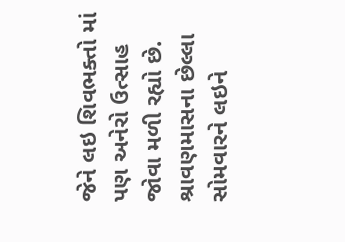જેને લઇ શિવભક્તો માં પણ અનેરો ઉત્સાહ જોવા મળી રહ્યો છે. શ્રાવણમાસના છેલ્લા સોમવારને લઇને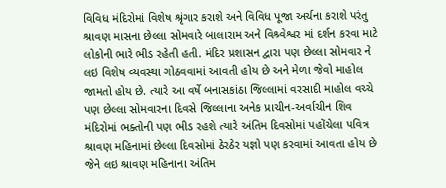વિવિધ મંદિરોમાં વિશેષ શ્રૃંગાર કરાશે અને વિવિધ પૂજા અર્ચના કરાશે પરંતુ શ્રાવણ માસના છેલ્લા સોમવારે બાલારામ અને વિશ્ર્વેશ્વર માં દર્શન કરવા માટે લોકોની ભારે ભીડ રહેતી હતી. મંદિર પ્રશાસન દ્વારા પણ છેલ્લા સોમવાર ને લઇ વિશેષ વ્યવસ્થા ગોઠવવામાં આવતી હોય છે અને મેળા જેવો માહોલ જામતો હોય છે. ત્યારે આ વર્ષે બનાસકાંઠા જિલ્લામાં વરસાદી માહોલ વચ્ચે પણ છેલ્લા સોમવારના દિવસે જિલ્લાના અનેક પ્રાચીન-અર્વાચીન શિવ મંદિરોમાં ભક્તોની પણ ભીડ રહશે ત્યારે અંતિમ દિવસોમાં પહોંચેલા પવિત્ર શ્રાવણ મહિનામાં છેલ્લા દિવસોમાં ઠેરઠેર યજ્ઞો પણ કરવામાં આવતા હોય છે જેને લઇ શ્રાવણ મહિનાના અંતિમ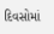દિવસોમાં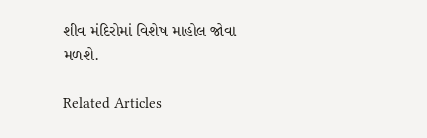શીવ મંદિરોમાં વિશેષ માહોલ જોવા મળશે.

Related Articles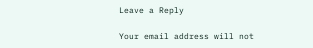Leave a Reply

Your email address will not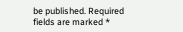be published. Required fields are marked *